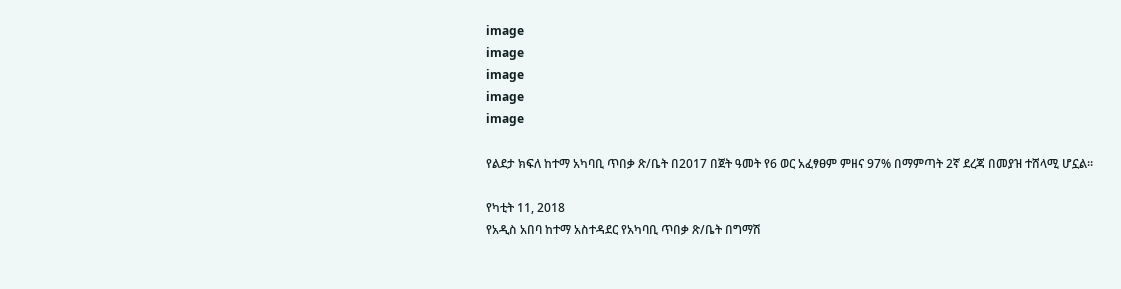image
image
image
image
image

የልደታ ክፍለ ከተማ አካባቢ ጥበቃ ጽ/ቤት በ2017 በጀት ዓመት የ6 ወር አፈፃፀም ምዘና 97% በማምጣት 2ኛ ደረጃ በመያዝ ተሸላሚ ሆኗል።

የካቲት 11, 2018
የአዲስ አበባ ከተማ አስተዳደር የአካባቢ ጥበቃ ጽ/ቤት በግማሽ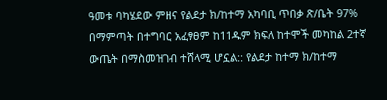ዓመቱ ባካሄደው ምዘና የልደታ ክ/ከተማ አካባቢ ጥበቃ ጽ/ቤት 97% በማምጣት በተግባር አፈፃፀም ከ11ዱም ክፍለ ከተሞች መካከል 2ተኛ ውጤት በማስመዝገብ ተሸላሚ ሆኗል:: የልደታ ከተማ ክ/ከተማ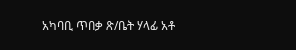አካባቢ ጥበቃ ጽ/ቤት ሃላፊ አቶ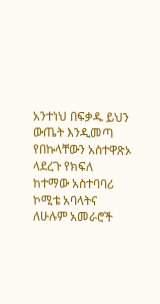አንተነህ በፍቃዱ ይህን ውጤት እንዲመጣ የበኩላቸውን አስተዋጽኦ ላደረጉ የክፍለ ከተማው አስተባባሪ ኮሚቴ አባላትና ለሁሉም አመራሮች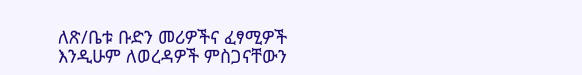ለጽ/ቤቱ ቡድን መሪዎችና ፈፃሚዎች እንዲሁም ለወረዳዎች ምስጋናቸውን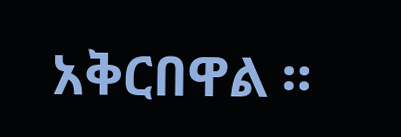አቅርበዋል ።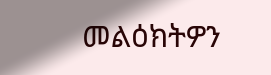መልዕክትዎን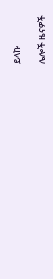ይላኩ

ሌሎች ዜናዎች